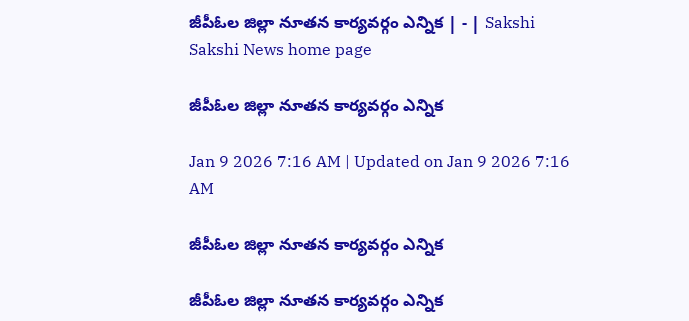జీపీఓల జిల్లా నూతన కార్యవర్గం ఎన్నిక | - | Sakshi
Sakshi News home page

జీపీఓల జిల్లా నూతన కార్యవర్గం ఎన్నిక

Jan 9 2026 7:16 AM | Updated on Jan 9 2026 7:16 AM

జీపీఓల జిల్లా నూతన కార్యవర్గం ఎన్నిక

జీపీఓల జిల్లా నూతన కార్యవర్గం ఎన్నిక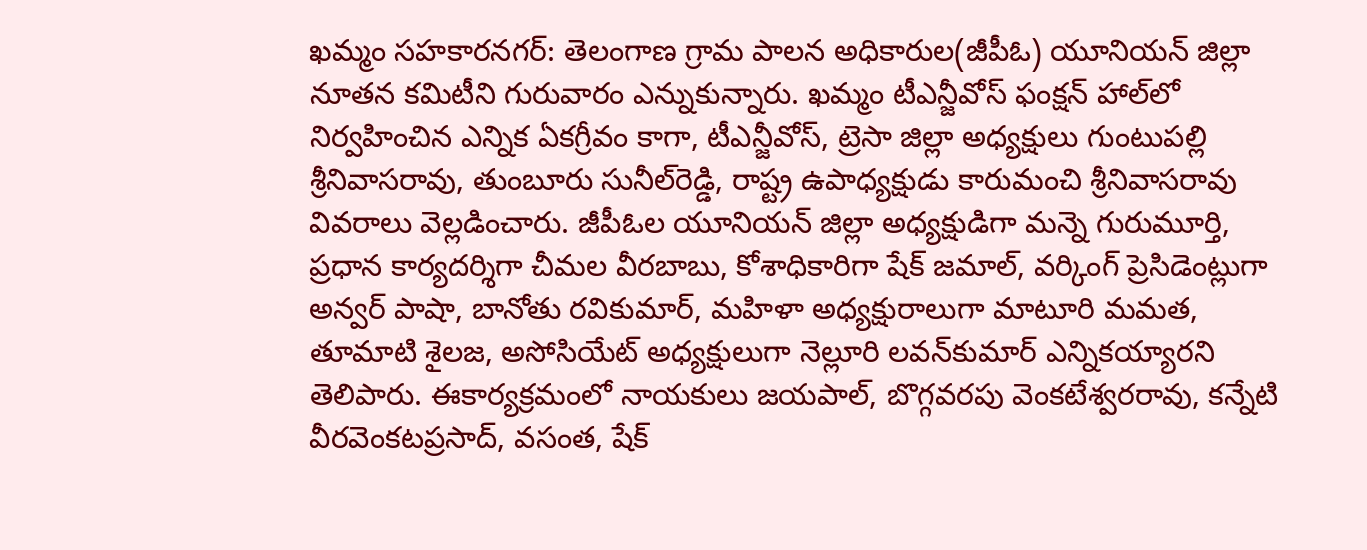ఖమ్మం సహకారనగర్‌: తెలంగాణ గ్రామ పాలన అధికారుల(జీపీఓ) యూనియన్‌ జిల్లా నూతన కమిటీని గురువారం ఎన్నుకున్నారు. ఖమ్మం టీఎన్జీవోస్‌ ఫంక్షన్‌ హాల్‌లో నిర్వహించిన ఎన్నిక ఏకగ్రీవం కాగా, టీఎన్జీవోస్‌, ట్రెసా జిల్లా అధ్యక్షులు గుంటుపల్లి శ్రీనివాసరావు, తుంబూరు సునీల్‌రెడ్డి, రాష్ట్ర ఉపాధ్యక్షుడు కారుమంచి శ్రీనివాసరావు వివరాలు వెల్లడించారు. జీపీఓల యూనియన్‌ జిల్లా అధ్యక్షుడిగా మన్నె గురుమూర్తి, ప్రధాన కార్యదర్శిగా చీమల వీరబాబు, కోశాధికారిగా షేక్‌ జమాల్‌, వర్కింగ్‌ ప్రెసిడెంట్లుగా అన్వర్‌ పాషా, బానోతు రవికుమార్‌, మహిళా అధ్యక్షురాలుగా మాటూరి మమత, తూమాటి శైలజ, అసోసియేట్‌ అధ్యక్షులుగా నెల్లూరి లవన్‌కుమార్‌ ఎన్నికయ్యారని తెలిపారు. ఈకార్యక్రమంలో నాయకులు జయపాల్‌, బొగ్గవరపు వెంకటేశ్వరరావు, కన్నేటి వీరవెంకటప్రసాద్‌, వసంత, షేక్‌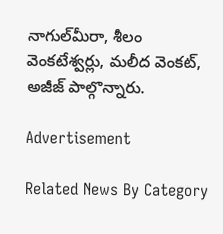నాగుల్‌మీరా, శీలం వెంకటేశ్వర్లు, మలీద వెంకట్‌, అజీజ్‌ పాల్గొన్నారు.

Advertisement

Related News By Category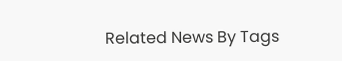Related News By Tags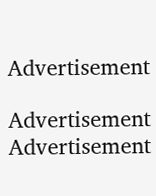Advertisement

Advertisement
Advertisement